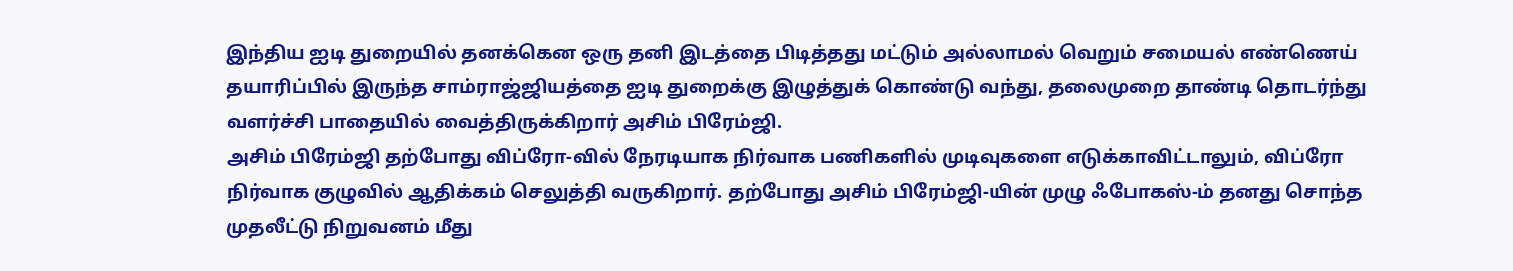இந்திய ஐடி துறையில் தனக்கென ஒரு தனி இடத்தை பிடித்தது மட்டும் அல்லாமல் வெறும் சமையல் எண்ணெய் தயாரிப்பில் இருந்த சாம்ராஜ்ஜியத்தை ஐடி துறைக்கு இழுத்துக் கொண்டு வந்து, தலைமுறை தாண்டி தொடர்ந்து வளர்ச்சி பாதையில் வைத்திருக்கிறார் அசிம் பிரேம்ஜி.
அசிம் பிரேம்ஜி தற்போது விப்ரோ-வில் நேரடியாக நிர்வாக பணிகளில் முடிவுகளை எடுக்காவிட்டாலும், விப்ரோ நிர்வாக குழுவில் ஆதிக்கம் செலுத்தி வருகிறார். தற்போது அசிம் பிரேம்ஜி-யின் முழு ஃபோகஸ்-ம் தனது சொந்த முதலீட்டு நிறுவனம் மீது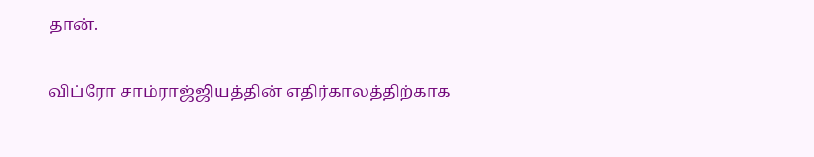தான்.

விப்ரோ சாம்ராஜ்ஜியத்தின் எதிர்காலத்திற்காக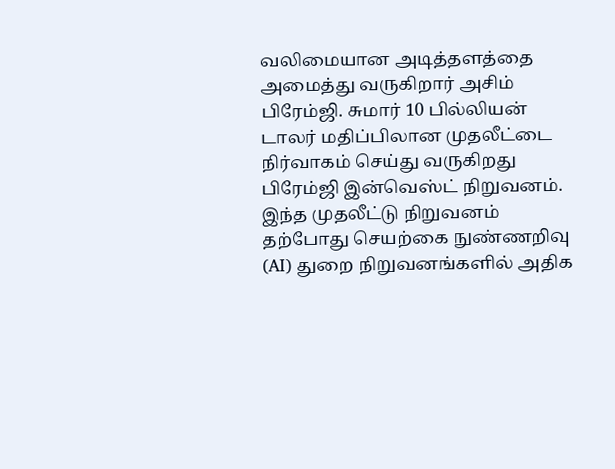வலிமையான அடித்தளத்தை அமைத்து வருகிறார் அசிம் பிரேம்ஜி. சுமார் 10 பில்லியன் டாலர் மதிப்பிலான முதலீட்டை நிர்வாகம் செய்து வருகிறது பிரேம்ஜி இன்வெஸ்ட் நிறுவனம்.
இந்த முதலீட்டு நிறுவனம் தற்போது செயற்கை நுண்ணறிவு (AI) துறை நிறுவனங்களில் அதிக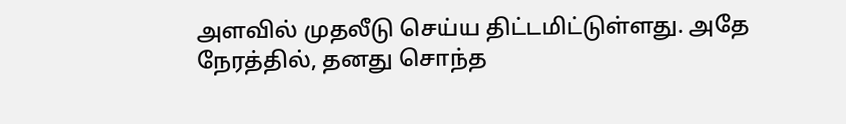அளவில் முதலீடு செய்ய திட்டமிட்டுள்ளது. அதே நேரத்தில், தனது சொந்த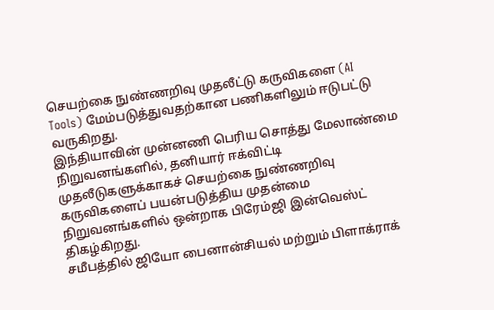செயற்கை நுண்ணறிவு முதலீட்டு கருவிகளை (AI Tools) மேம்படுத்துவதற்கான பணிகளிலும் ஈடுபட்டு வருகிறது.
இந்தியாவின் முன்னணி பெரிய சொத்து மேலாண்மை நிறுவனங்களில், தனியார் ஈக்விட்டி முதலீடுகளுக்காகச் செயற்கை நுண்ணறிவு கருவிகளைப் பயன்படுத்திய முதன்மை நிறுவனங்களில் ஒன்றாக பிரேம்ஜி இன்வெஸ்ட் திகழ்கிறது.
சமீபத்தில் ஜியோ பைனான்சியல் மற்றும் பிளாக்ராக்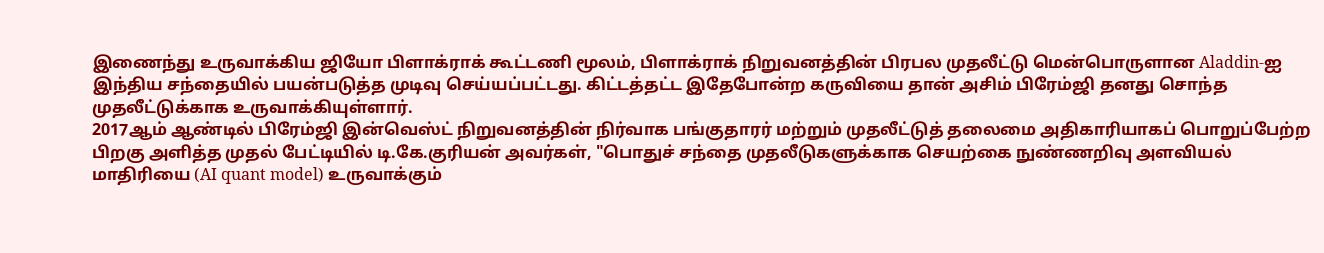இணைந்து உருவாக்கிய ஜியோ பிளாக்ராக் கூட்டணி மூலம், பிளாக்ராக் நிறுவனத்தின் பிரபல முதலீட்டு மென்பொருளான Aladdin-ஐ இந்திய சந்தையில் பயன்படுத்த முடிவு செய்யப்பட்டது. கிட்டத்தட்ட இதேபோன்ற கருவியை தான் அசிம் பிரேம்ஜி தனது சொந்த முதலீட்டுக்காக உருவாக்கியுள்ளார்.
2017ஆம் ஆண்டில் பிரேம்ஜி இன்வெஸ்ட் நிறுவனத்தின் நிர்வாக பங்குதாரர் மற்றும் முதலீட்டுத் தலைமை அதிகாரியாகப் பொறுப்பேற்ற பிறகு அளித்த முதல் பேட்டியில் டி.கே.குரியன் அவர்கள், "பொதுச் சந்தை முதலீடுகளுக்காக செயற்கை நுண்ணறிவு அளவியல் மாதிரியை (AI quant model) உருவாக்கும்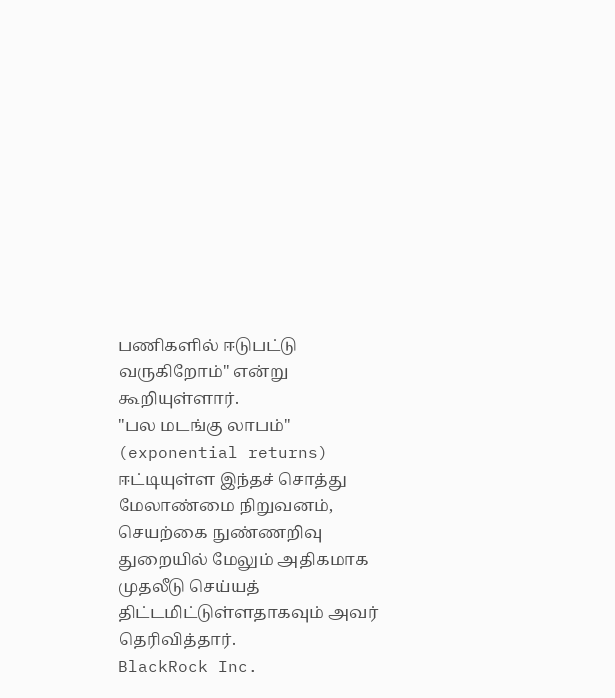பணிகளில் ஈடுபட்டு வருகிறோம்" என்று கூறியுள்ளார்.
"பல மடங்கு லாபம்" (exponential returns) ஈட்டியுள்ள இந்தச் சொத்து மேலாண்மை நிறுவனம், செயற்கை நுண்ணறிவு துறையில் மேலும் அதிகமாக முதலீடு செய்யத் திட்டமிட்டுள்ளதாகவும் அவர் தெரிவித்தார்.
BlackRock Inc.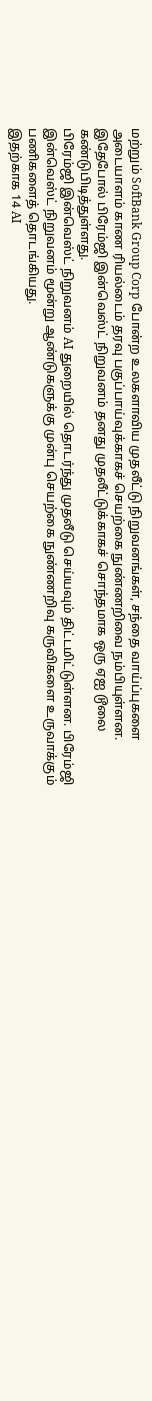மற்றும் SoftBank Group Corp போன்ற உலகளாவிய முதலீட்டு நிறுவனங்கள், சந்தை வாய்ப்புகளை அடையாளம் காண ரியல்டைம் தரவு பகுப்பாய்வுக்காகச் செயற்கை நுண்ணறிவை நம்பியுள்ளன. இதேபோல் பிரேம்ஜி இன்வெஸ்ட் நிறுவனம் தனது முதலீட்டுக்காகச் சொந்தமாக ஒரு ஏஐ டூலை கண்டுபிடித்துள்ளது.
பிரேம்ஜி இன்வெஸ்ட் நிறுவனம் AI துறையில் தொடர்ந்து முதலீடு செய்யவும் திட்டமிட்டுள்ளன. பிரேம்ஜி இன்வெஸ்ட் நிறுவனம் மூன்று ஆண்டுகளுக்கு முன்பு செயற்கை நுண்ணறிவு கருவிகளை உருவாக்கும் பணிகளைத் தொடங்கியது.
இதற்காக 14 AI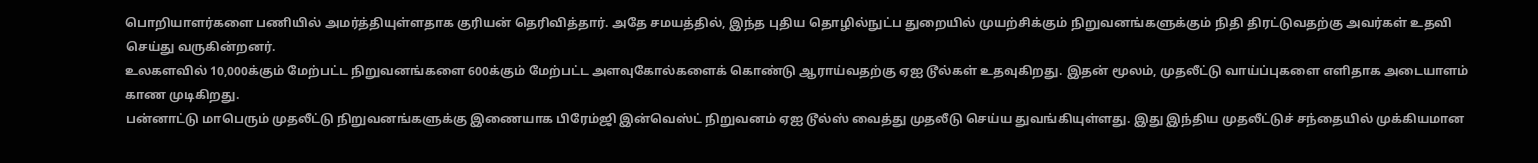பொறியாளர்களை பணியில் அமர்த்தியுள்ளதாக குரியன் தெரிவித்தார். அதே சமயத்தில், இந்த புதிய தொழில்நுட்ப துறையில் முயற்சிக்கும் நிறுவனங்களுக்கும் நிதி திரட்டுவதற்கு அவர்கள் உதவி செய்து வருகின்றனர்.
உலகளவில் 10,000க்கும் மேற்பட்ட நிறுவனங்களை 600க்கும் மேற்பட்ட அளவுகோல்களைக் கொண்டு ஆராய்வதற்கு ஏஐ டூல்கள் உதவுகிறது. இதன் மூலம், முதலீட்டு வாய்ப்புகளை எளிதாக அடையாளம் காண முடிகிறது.
பன்னாட்டு மாபெரும் முதலீட்டு நிறுவனங்களுக்கு இணையாக பிரேம்ஜி இன்வெஸ்ட் நிறுவனம் ஏஐ டூல்ஸ் வைத்து முதலீடு செய்ய துவங்கியுள்ளது. இது இந்திய முதலீட்டுச் சந்தையில் முக்கியமான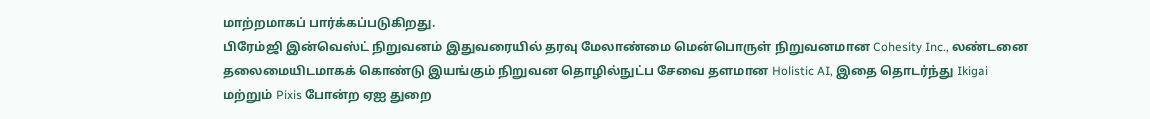மாற்றமாகப் பார்க்கப்படுகிறது.
பிரேம்ஜி இன்வெஸ்ட் நிறுவனம் இதுவரையில் தரவு மேலாண்மை மென்பொருள் நிறுவனமான Cohesity Inc., லண்டனை தலைமையிடமாகக் கொண்டு இயங்கும் நிறுவன தொழில்நுட்ப சேவை தளமான Holistic AI, இதை தொடர்ந்து Ikigai மற்றும் Pixis போன்ற ஏஐ துறை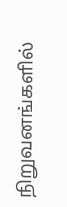நிறுவனங்களில்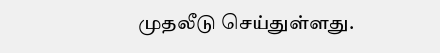முதலீடு செய்துள்ளது.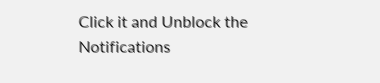Click it and Unblock the Notifications